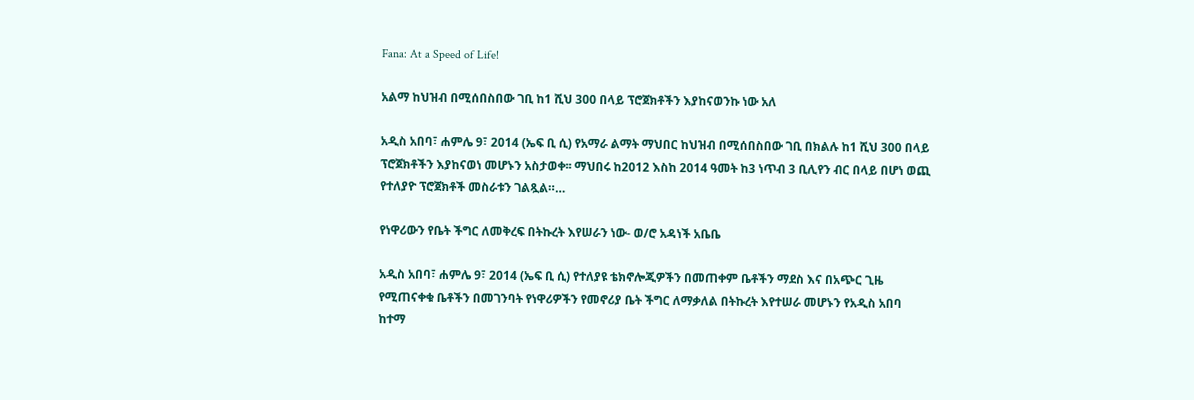Fana: At a Speed of Life!

አልማ ከህዝብ በሚሰበስበው ገቢ ከ1 ሺህ 300 በላይ ፕሮጀክቶችን እያከናወንኩ ነው አለ

አዲስ አበባ፣ ሐምሌ 9፣ 2014 (ኤፍ ቢ ሲ) የአማራ ልማት ማህበር ከህዝብ በሚሰበስበው ገቢ በክልሉ ከ1 ሺህ 300 በላይ ፕሮጀክቶችን እያከናወነ መሆኑን አስታወቀ፡፡ ማህበሩ ከ2012 እስከ 2014 ዓመት ከ3 ነጥብ 3 ቢሊየን ብር በላይ በሆነ ወጪ የተለያዮ ፕሮጀክቶች መስራቱን ገልጿል።…

የነዋሪውን የቤት ችግር ለመቅረፍ በትኩረት እየሠራን ነው- ወ/ሮ አዳነች አቤቤ

አዲስ አበባ፣ ሐምሌ 9፣ 2014 (ኤፍ ቢ ሲ) የተለያዩ ቴክኖሎጂዎችን በመጠቀም ቤቶችን ማደስ እና በአጭር ጊዜ የሚጠናቀቁ ቤቶችን በመገንባት የነዋሪዎችን የመኖሪያ ቤት ችግር ለማቃለል በትኩረት እየተሠራ መሆኑን የአዲስ አበባ ከተማ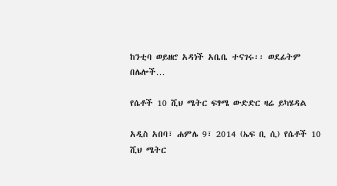ከንቲባ ወይዘሮ አዳነች አቤቤ ተናገሩ፡፡ ወደፊትም በሌሎች…

የሴቶች 10 ሺህ ሜትር ፍፃሜ ውድድር ዛሬ ይካሄዳል

አዲስ አበባ፣ ሐምሌ 9፣ 2014 (ኤፍ ቢ ሲ) የሴቶች 10 ሺህ ሜትር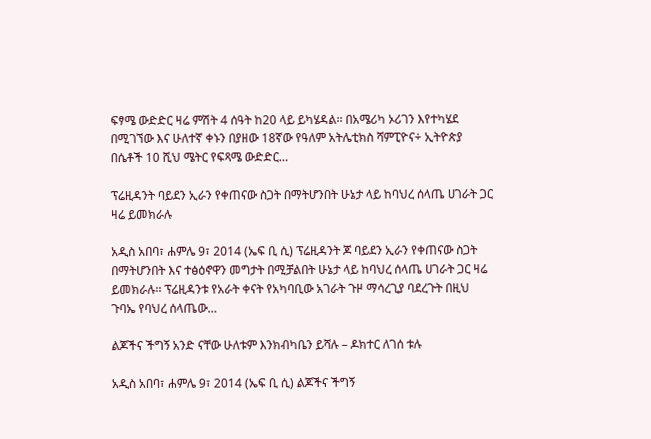ፍፃሜ ውድድር ዛሬ ምሽት 4 ሰዓት ከ20 ላይ ይካሄዳል፡፡ በአሜሪካ ኦሪገን እየተካሄደ በሚገኘው እና ሁለተኛ ቀኑን በያዘው 18ኛው የዓለም አትሌቲክስ ሻምፒዮና÷ ኢትዮጵያ በሴቶች 10 ሺህ ሜትር የፍጻሜ ውድድር…

ፕሬዚዳንት ባይደን ኢራን የቀጠናው ስጋት በማትሆንበት ሁኔታ ላይ ከባህረ ሰላጤ ሀገራት ጋር ዛሬ ይመክራሉ

አዲስ አበባ፣ ሐምሌ 9፣ 2014 (ኤፍ ቢ ሲ) ፕሬዚዳንት ጆ ባይደን ኢራን የቀጠናው ስጋት በማትሆንበት እና ተፅዕኖዋን መግታት በሚቻልበት ሁኔታ ላይ ከባህረ ሰላጤ ሀገራት ጋር ዛሬ ይመክራሉ፡፡ ፕሬዚዳንቱ የአራት ቀናት የአካባቢው አገራት ጉዞ ማሳረጊያ ባደረጉት በዚህ ጉባኤ የባህረ ሰላጤው…

ልጆችና ችግኝ አንድ ናቸው ሁለቱም እንክብካቤን ይሻሉ – ዶክተር ለገሰ ቱሉ

አዲስ አበባ፣ ሐምሌ 9፣ 2014 (ኤፍ ቢ ሲ) ልጆችና ችግኝ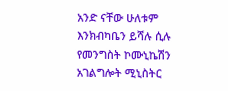አንድ ናቸው ሁለቱም እንክብካቤን ይሻሉ ሲሉ የመንግስት ኮሙኒኬሽን አገልግሎት ሚኒስትር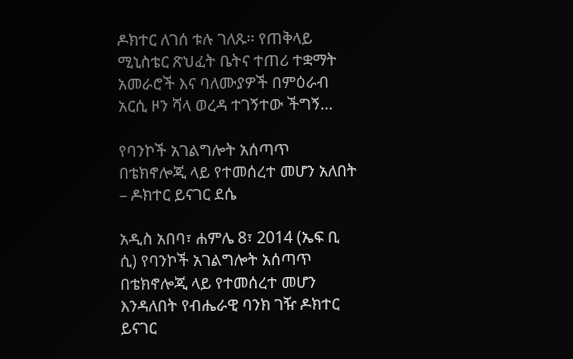ዶክተር ለገሰ ቱሉ ገለጹ፡፡ የጠቅላይ ሚኒስቴር ጽህፈት ቤትና ተጠሪ ተቋማት አመራሮች እና ባለሙያዎች በምዕራብ አርሲ ዞን ሻላ ወረዳ ተገኝተው ችግኝ…

የባንኮች አገልግሎት አሰጣጥ በቴክኖሎጂ ላይ የተመሰረተ መሆን አለበት – ዶክተር ይናገር ደሴ

አዲስ አበባ፣ ሐምሌ 8፣ 2014 (ኤፍ ቢ ሲ) የባንኮች አገልግሎት አሰጣጥ በቴክኖሎጂ ላይ የተመሰረተ መሆን እንዳለበት የብሔራዊ ባንክ ገዥ ዶክተር ይናገር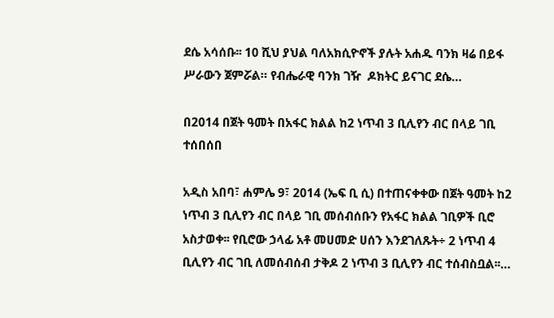ደሴ አሳሰቡ፡፡ 10 ሺህ ያህል ባለአክሲዮኖች ያሉት አሐዱ ባንክ ዛሬ በይፋ ሥራውን ጀምሯል። የብሔራዊ ባንክ ገዥ  ዶክትር ይናገር ደሴ…

በ2014 በጀት ዓመት በአፋር ክልል ከ2 ነጥብ 3 ቢሊየን ብር በላይ ገቢ ተሰበሰበ

አዲስ አበባ፣ ሐምሌ 9፣ 2014 (ኤፍ ቢ ሲ) በተጠናቀቀው በጀት ዓመት ከ2 ነጥብ 3 ቢሊየን ብር በላይ ገቢ መሰብሰቡን የአፋር ክልል ገቢዎች ቢሮ አስታወቀ፡፡ የቢሮው ኃላፊ አቶ መሀመድ ሀሰን እንደገለጹት÷ 2 ነጥብ 4 ቢሊየን ብር ገቢ ለመሰብሰብ ታቅዶ 2 ነጥብ 3 ቢሊየን ብር ተሰብስቧል፡፡…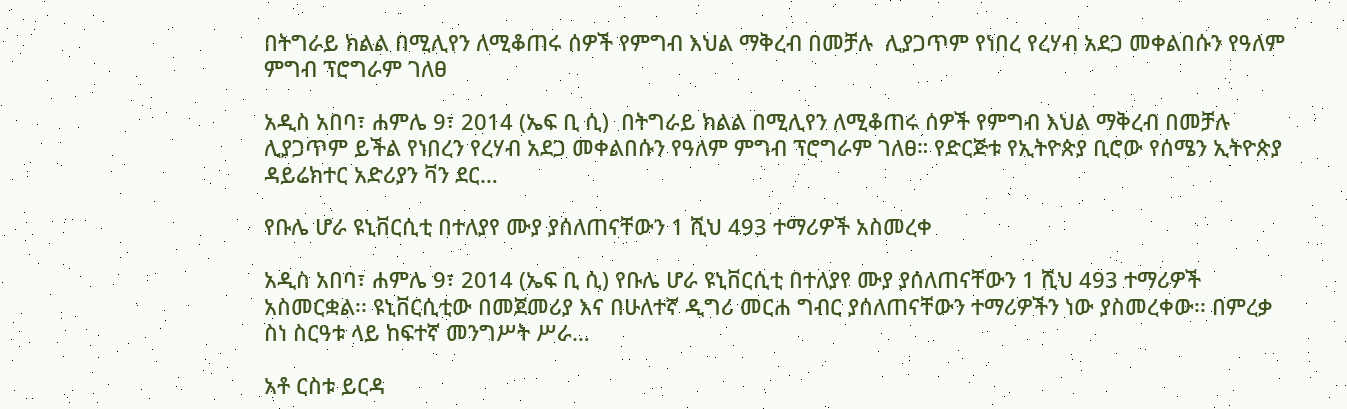በትግራይ ክልል በሚሊየን ለሚቆጠሩ ሰዎች የምግብ እህል ማቅረብ በመቻሉ  ሊያጋጥም የነበረ የረሃብ አደጋ መቀልበሱን የዓለም ምግብ ፕሮግራም ገለፀ

አዲስ አበባ፣ ሐምሌ 9፣ 2014 (ኤፍ ቢ ሲ)  በትግራይ ክልል በሚሊየን ለሚቆጠሩ ሰዎች የምግብ እህል ማቅረብ በመቻሉ ሊያጋጥም ይችል የነበረን የረሃብ አደጋ መቀልበሱን የዓለም ምግብ ፕሮግራም ገለፀ። የድርጅቱ የኢትዮጵያ ቢሮው የሰሜን ኢትዮጵያ ዳይሬክተር አድሪያን ቫን ደር…

የቡሌ ሆራ ዩኒቨርሲቲ በተለያየ ሙያ ያሰለጠናቸውን 1 ሺህ 493 ተማሪዎች አስመረቀ

አዲስ አበባ፣ ሐምሌ 9፣ 2014 (ኤፍ ቢ ሲ) የቡሌ ሆራ ዩኒቨርሲቲ በተለያየ ሙያ ያሰለጠናቸውን 1 ሺህ 493 ተማሪዎች አስመርቋል፡፡ ዩኒቨርሲቲው በመጀመሪያ እና በሁለተኛ ዲግሪ መርሐ ግብር ያሰለጠናቸውን ተማሪዎችን ነው ያስመረቀው፡፡ በምረቃ ስነ ስርዓቱ ላይ ከፍተኛ መንግሥት ሥራ…

አቶ ርስቱ ይርዳ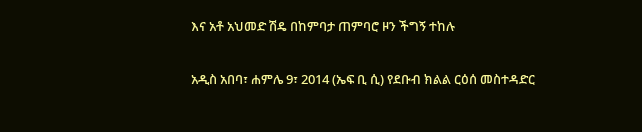እና አቶ አህመድ ሽዴ በከምባታ ጠምባሮ ዞን ችግኝ ተከሉ

አዲስ አበባ፣ ሐምሌ 9፣ 2014 (ኤፍ ቢ ሲ) የደቡብ ክልል ርዕሰ መስተዳድር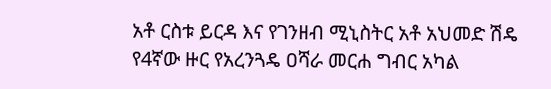አቶ ርስቱ ይርዳ እና የገንዘብ ሚኒስትር አቶ አህመድ ሽዴ የ4ኛው ዙር የአረንጓዴ ዐሻራ መርሐ ግብር አካል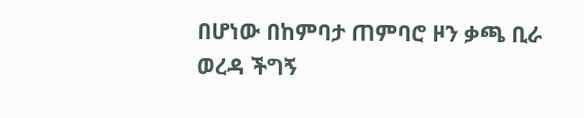በሆነው በከምባታ ጠምባሮ ዞን ቃጫ ቢራ ወረዳ ችግኝ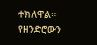ተክለዋል። የዘንድሮውን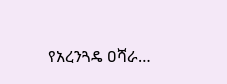የአረንጓዴ ዐሻራ…